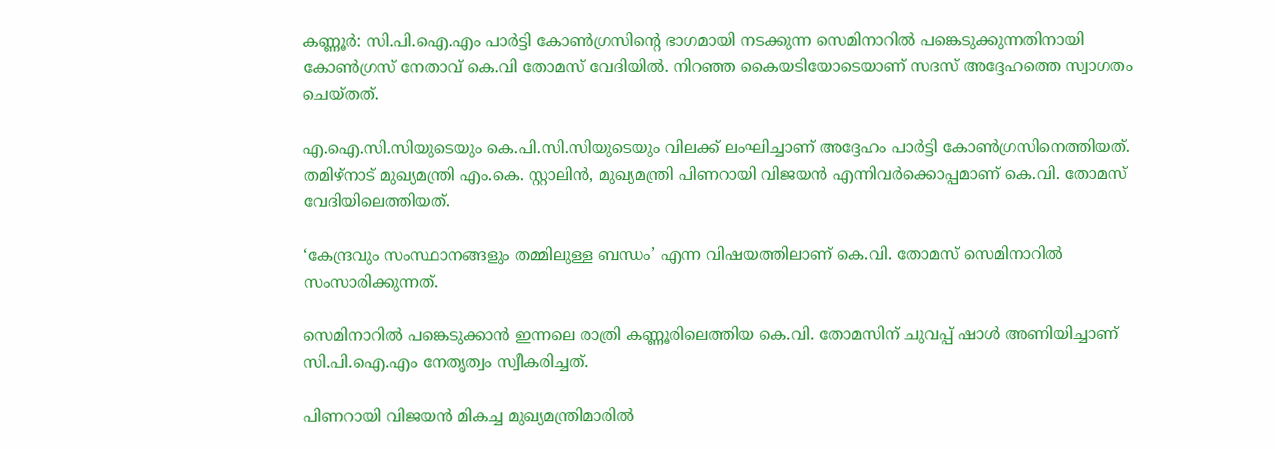കണ്ണൂര്‍: സി.പി.ഐ.എം പാര്‍ട്ടി കോണ്‍ഗ്രസിന്റെ ഭാഗമായി നടക്കുന്ന സെമിനാറില്‍ പങ്കെടുക്കുന്നതിനായി കോണ്‍ഗ്രസ് നേതാവ് കെ.വി തോമസ് വേദിയില്‍. നിറഞ്ഞ കൈയടിയോടെയാണ് സദസ് അദ്ദേഹത്തെ സ്വാഗതം ചെയ്തത്.

എ.ഐ.സി.സിയുടെയും കെ.പി.സി.സിയുടെയും വിലക്ക് ലംഘിച്ചാണ് അദ്ദേഹം പാര്‍ട്ടി കോണ്‍ഗ്രസിനെത്തിയത്. തമിഴ്‌നാട് മുഖ്യമന്ത്രി എം.കെ. സ്റ്റാലിന്‍, മുഖ്യമന്ത്രി പിണറായി വിജയന്‍ എന്നിവര്‍ക്കൊപ്പമാണ് കെ.വി. തോമസ് വേദിയിലെത്തിയത്.

‘കേന്ദ്രവും സംസ്ഥാനങ്ങളും തമ്മിലുള്ള ബന്ധം’ എന്ന വിഷയത്തിലാണ് കെ.വി. തോമസ് സെമിനാറില്‍ സംസാരിക്കുന്നത്.

സെമിനാറില്‍ പങ്കെടുക്കാന്‍ ഇന്നലെ രാത്രി കണ്ണൂരിലെത്തിയ കെ.വി. തോമസിന് ചുവപ്പ് ഷാള്‍ അണിയിച്ചാണ് സി.പി.ഐ.എം നേതൃത്വം സ്വീകരിച്ചത്.

പിണറായി വിജയന്‍ മികച്ച മുഖ്യമന്ത്രിമാരില്‍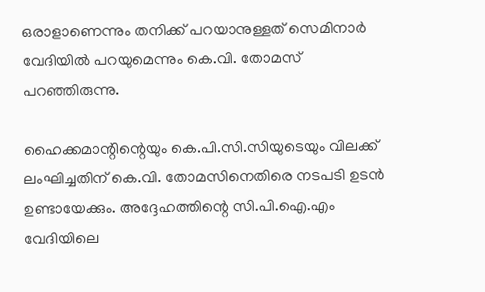ഒരാളാണെന്നും തനിക്ക് പറയാനുള്ളത് സെമിനാര്‍ വേദിയില്‍ പറയുമെന്നും കെ.വി. തോമസ് പറഞ്ഞിരുന്നു.

ഹൈക്കമാന്റിന്റെയും കെ.പി.സി.സിയുടെയും വിലക്ക് ലംഘിച്ചതിന് കെ.വി. തോമസിനെതിരെ നടപടി ഉടന്‍ ഉണ്ടായേക്കും. അദ്ദേഹത്തിന്റെ സി.പി.ഐ.എം വേദിയിലെ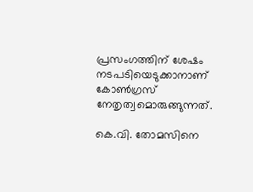പ്രസംഗത്തിന് ശേഷം നടപടിയെടുക്കാനാണ് കോണ്‍ഗ്രസ് നേതൃത്വമൊരുങ്ങുന്നത്.

കെ.വി. തോമസിനെ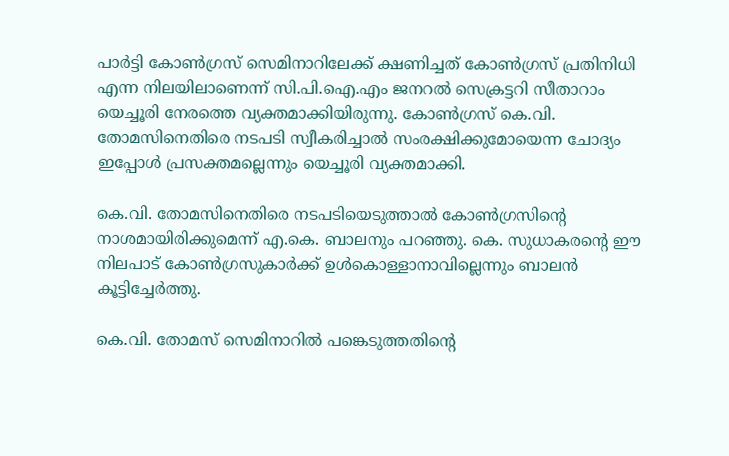പാര്‍ട്ടി കോണ്‍ഗ്രസ് സെമിനാറിലേക്ക് ക്ഷണിച്ചത് കോണ്‍ഗ്രസ് പ്രതിനിധി എന്ന നിലയിലാണെന്ന് സി.പി.ഐ.എം ജനറല്‍ സെക്രട്ടറി സീതാറാം യെച്ചൂരി നേരത്തെ വ്യക്തമാക്കിയിരുന്നു. കോണ്‍ഗ്രസ് കെ.വി. തോമസിനെതിരെ നടപടി സ്വീകരിച്ചാല്‍ സംരക്ഷിക്കുമോയെന്ന ചോദ്യം ഇപ്പോള്‍ പ്രസക്തമല്ലെന്നും യെച്ചൂരി വ്യക്തമാക്കി.

കെ.വി. തോമസിനെതിരെ നടപടിയെടുത്താല്‍ കോണ്‍ഗ്രസിന്റെ നാശമായിരിക്കുമെന്ന് എ.കെ. ബാലനും പറഞ്ഞു. കെ. സുധാകരന്റെ ഈ നിലപാട് കോണ്‍ഗ്രസുകാര്‍ക്ക് ഉള്‍കൊള്ളാനാവില്ലെന്നും ബാലന്‍ കൂട്ടിച്ചേര്‍ത്തു.

കെ.വി. തോമസ് സെമിനാറില്‍ പങ്കെടുത്തതിന്റെ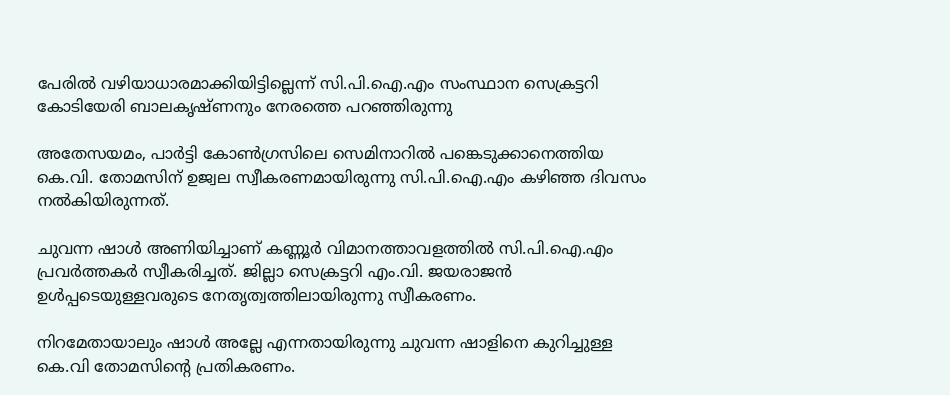പേരില്‍ വഴിയാധാരമാക്കിയിട്ടില്ലെന്ന് സി.പി.ഐ.എം സംസ്ഥാന സെക്രട്ടറി കോടിയേരി ബാലകൃഷ്ണനും നേരത്തെ പറഞ്ഞിരുന്നു

അതേസയമം, പാര്‍ട്ടി കോണ്‍ഗ്രസിലെ സെമിനാറില്‍ പങ്കെടുക്കാനെത്തിയ കെ.വി. തോമസിന് ഉജ്വല സ്വീകരണമായിരുന്നു സി.പി.ഐ.എം കഴിഞ്ഞ ദിവസം നല്‍കിയിരുന്നത്.

ചുവന്ന ഷാള്‍ അണിയിച്ചാണ് കണ്ണൂര്‍ വിമാനത്താവളത്തില്‍ സി.പി.ഐ.എം പ്രവര്‍ത്തകര്‍ സ്വീകരിച്ചത്. ജില്ലാ സെക്രട്ടറി എം.വി. ജയരാജന്‍ ഉള്‍പ്പടെയുള്ളവരുടെ നേതൃത്വത്തിലായിരുന്നു സ്വീകരണം.

നിറമേതായാലും ഷാള്‍ അല്ലേ എന്നതായിരുന്നു ചുവന്ന ഷാളിനെ കുറിച്ചുള്ള കെ.വി തോമസിന്റെ പ്രതികരണം.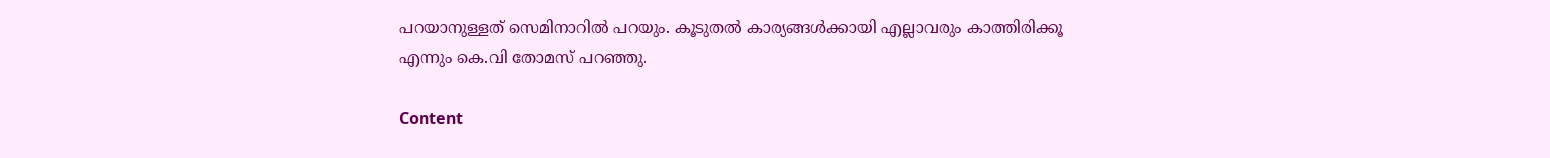പറയാനുള്ളത് സെമിനാറില്‍ പറയും. കൂടുതല്‍ കാര്യങ്ങള്‍ക്കായി എല്ലാവരും കാത്തിരിക്കൂ എന്നും കെ.വി തോമസ് പറഞ്ഞു.

Content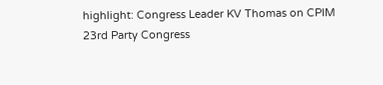highlight: Congress Leader KV Thomas on CPIM 23rd Party Congress